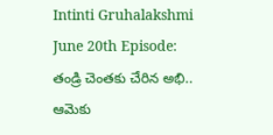Intinti Gruhalakshmi June 20th Episode: తండ్రి చెంతకు చేరిన అభి.. ఆమెకు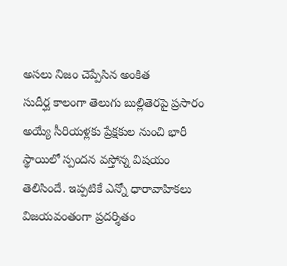అసలు నిజం చెప్పేసిన అంకిత
సుదీర్ఘ కాలంగా తెలుగు బుల్లితెరపై ప్రసారం అయ్యే సీరియళ్లకు ప్రేక్షకుల నుంచి భారీ స్థాయిలో స్పందన వస్తోన్న విషయం తెలిసిందే. ఇప్పటికే ఎన్నో ధారావాహికలు విజయవంతంగా ప్రదర్శితం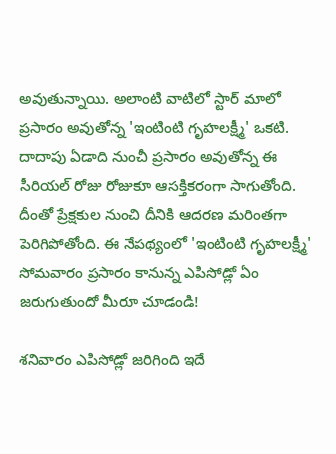అవుతున్నాయి. అలాంటి వాటిలో స్టార్ మాలో ప్రసారం అవుతోన్న 'ఇంటింటి గృహలక్ష్మీ' ఒకటి. దాదాపు ఏడాది నుంచీ ప్రసారం అవుతోన్న ఈ సీరియల్ రోజు రోజుకూ ఆసక్తికరంగా సాగుతోంది. దీంతో ప్రేక్షకుల నుంచి దీనికి ఆదరణ మరింతగా పెరిగిపోతోంది. ఈ నేపథ్యంలో 'ఇంటింటి గృహలక్ష్మీ' సోమవారం ప్రసారం కానున్న ఎపిసోడ్లో ఏం జరుగుతుందో మీరూ చూడండి!

శనివారం ఎపిసోడ్లో జరిగింది ఇదే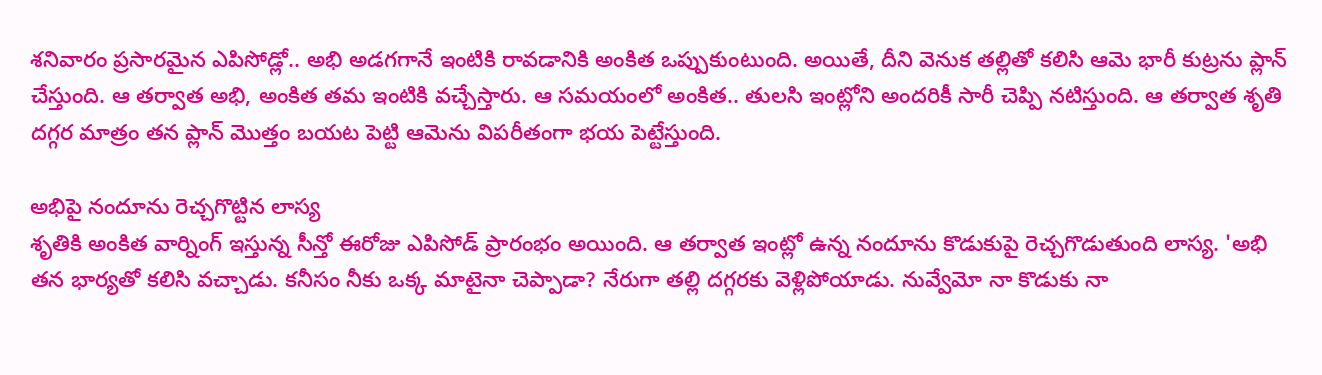శనివారం ప్రసారమైన ఎపిసోడ్లో.. అభి అడగగానే ఇంటికి రావడానికి అంకిత ఒప్పుకుంటుంది. అయితే, దీని వెనుక తల్లితో కలిసి ఆమె భారీ కుట్రను ప్లాన్ చేస్తుంది. ఆ తర్వాత అభి, అంకిత తమ ఇంటికి వచ్చేస్తారు. ఆ సమయంలో అంకిత.. తులసి ఇంట్లోని అందరికీ సారీ చెప్పి నటిస్తుంది. ఆ తర్వాత శృతి దగ్గర మాత్రం తన ప్లాన్ మొత్తం బయట పెట్టి ఆమెను విపరీతంగా భయ పెట్టేస్తుంది.

అభిపై నందూను రెచ్చగొట్టిన లాస్య
శృతికి అంకిత వార్నింగ్ ఇస్తున్న సీన్తో ఈరోజు ఎపిసోడ్ ప్రారంభం అయింది. ఆ తర్వాత ఇంట్లో ఉన్న నందూను కొడుకుపై రెచ్చగొడుతుంది లాస్య. 'అభి తన భార్యతో కలిసి వచ్చాడు. కనీసం నీకు ఒక్క మాటైనా చెప్పాడా? నేరుగా తల్లి దగ్గరకు వెళ్లిపోయాడు. నువ్వేమో నా కొడుకు నా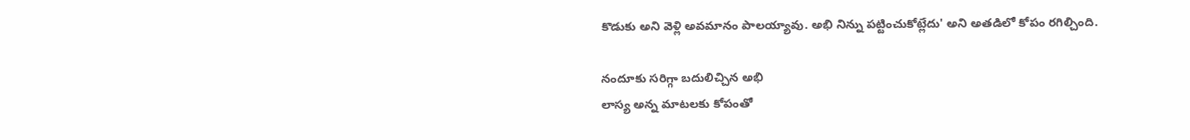కొడుకు అని వెళ్లి అవమానం పాలయ్యావు. అభి నిన్ను పట్టించుకోట్లేదు' అని అతడిలో కోపం రగిల్చింది.

నందూకు సరిగ్గా బదులిచ్చిన అభి
లాస్య అన్న మాటలకు కోపంతో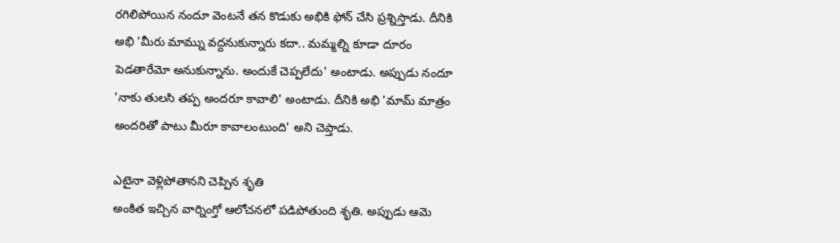రగిలిపోయిన నందూ వెంటనే తన కొడుకు అభికి ఫోన్ చేసి ప్రశ్నిస్తాడు. దీనికి అభి 'మీరు మామ్ను వద్దనుకున్నారు కదా.. మమ్మల్ని కూడా దూరం పెడతారేమో అనుకున్నాను. అందుకే చెప్పలేదు' అంటాడు. అప్పుడు నందూ 'నాకు తులసి తప్ప అందరూ కావాలి' అంటాడు. దీనికి అభి 'మామ్ మాత్రం అందరితో పాటు మీరూ కావాలంటుంది' అని చెప్తాడు.

ఎటైనా వెళ్లిపోతానని చెప్పిన శృతి
అంకిత ఇచ్చిన వార్నింగ్తో ఆలోచనలో పడిపోతుంది శృతి. అప్పుడు ఆమె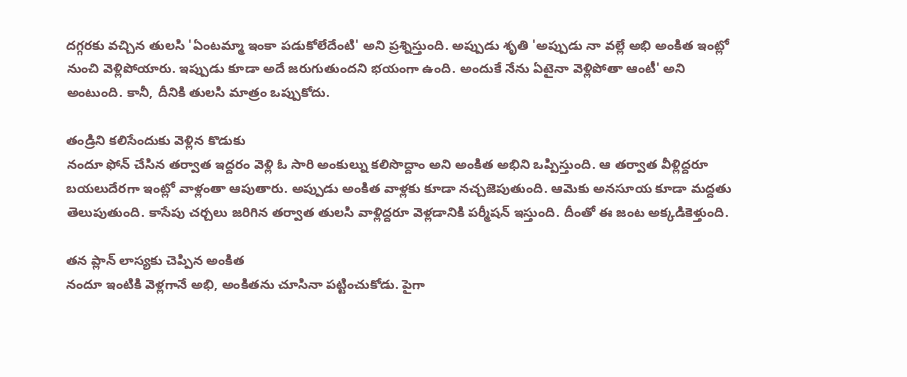దగ్గరకు వచ్చిన తులసి 'ఏంటమ్మా ఇంకా పడుకోలేదేంటి' అని ప్రశ్నిస్తుంది. అప్పుడు శృతి 'అప్పుడు నా వల్లే అభి అంకిత ఇంట్లో నుంచి వెళ్లిపోయారు. ఇప్పుడు కూడా అదే జరుగుతుందని భయంగా ఉంది. అందుకే నేను ఏటైనా వెళ్లిపోతా ఆంటీ' అని అంటుంది. కానీ, దీనికి తులసి మాత్రం ఒప్పుకోదు.

తండ్రిని కలిసేందుకు వెళ్లిన కొడుకు
నందూ ఫోన్ చేసిన తర్వాత ఇద్దరం వెళ్లి ఓ సారి అంకుల్ను కలిసొద్దాం అని అంకిత అభిని ఒప్పిస్తుంది. ఆ తర్వాత వీళ్లిద్దరూ బయలుదేరగా ఇంట్లో వాళ్లంతా ఆపుతారు. అప్పుడు అంకిత వాళ్లకు కూడా నచ్చజెపుతుంది. ఆమెకు అనసూయ కూడా మద్దతు తెలుపుతుంది. కాసేపు చర్చలు జరిగిన తర్వాత తులసి వాళ్లిద్దరూ వెళ్లడానికి పర్మీషన్ ఇస్తుంది. దీంతో ఈ జంట అక్కడికెళ్తుంది.

తన ప్లాన్ లాస్యకు చెప్పిన అంకిత
నందూ ఇంటికి వెళ్లగానే అభి, అంకితను చూసినా పట్టించుకోడు. పైగా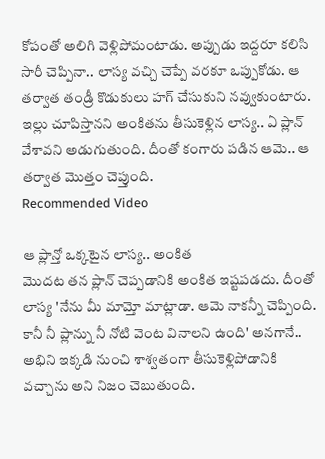కోపంతో అలిగి వెళ్లిపోమంటాడు. అప్పుడు ఇద్దరూ కలిసి సారీ చెప్పినా.. లాస్య వచ్చి చెప్పే వరకూ ఒప్పుకోడు. ఆ తర్వాత తండ్రీ కొడుకులు హగ్ చేసుకుని నవ్వుకుంటారు. ఇల్లు చూపిస్తానని అంకితను తీసుకెళ్లిన లాస్య.. ఏ ప్లాన్ వేశావని అడుగుతుంది. దీంతో కంగారు పడిన ఆమె.. ఆ తర్వాత మొత్తం చెప్తుంది.
Recommended Video

ఆ ప్లాన్తో ఒక్కటైన లాస్య.. అంకిత
మొదట తన ప్లాన్ చెప్పడానికి అంకిత ఇష్టపడదు. దీంతో లాస్య 'నేను మీ మామ్తో మాట్లాడా. ఆమె నాకన్నీ చెప్పింది. కానీ నీ ప్లాన్ను నీ నోటి వెంట వినాలని ఉంది' అనగానే.. అభిని ఇక్కడి నుంచి శాశ్వతంగా తీసుకెళ్లిపోడానికి వచ్చాను అని నిజం చెబుతుంది.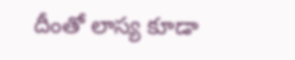దీంతో లాస్య కూడా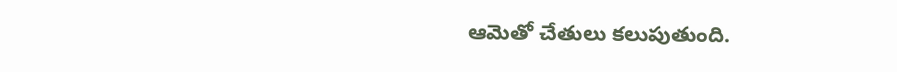ఆమెతో చేతులు కలుపుతుంది.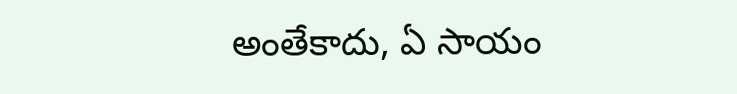అంతేకాదు, ఏ సాయం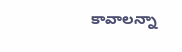కావాలన్నా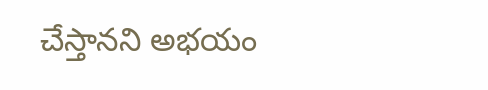చేస్తానని అభయం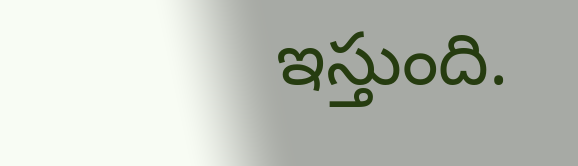ఇస్తుంది.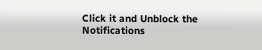Click it and Unblock the Notifications